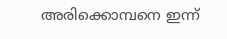അരിക്കൊമ്പനെ ഇന്ന്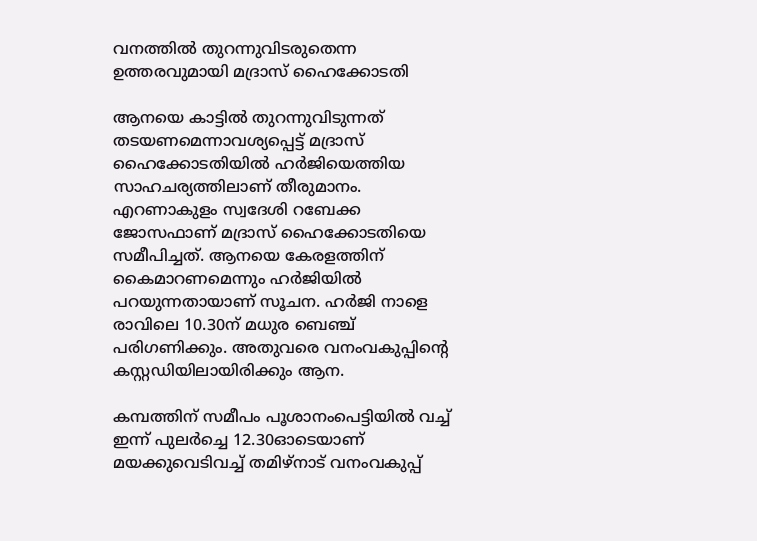വനത്തില്‍ തുറന്നുവിടരുതെന്ന ഉത്തരവുമായി മദ്രാസ് ഹൈക്കോടതി

ആനയെ കാട്ടില്‍ തുറന്നുവിടുന്നത് തടയണമെന്നാവശ്യപ്പെട്ട് മദ്രാസ് ഹൈക്കോടതിയില്‍ ഹര്‍ജിയെത്തിയ സാഹചര്യത്തിലാണ് തീരുമാനം. എറണാകുളം സ്വദേശി റബേക്ക ജോസഫാണ് മദ്രാസ് ഹൈക്കോടതിയെ സമീപിച്ചത്. ആനയെ കേരളത്തിന് കൈമാറണമെന്നും ഹര്‍ജിയില്‍ പറയുന്നതായാണ് സൂചന. ഹര്‍ജി നാളെ രാവിലെ 10.30ന് മധുര ബെഞ്ച് പരിഗണിക്കും. അതുവരെ വനംവകുപ്പിന്റെ കസ്റ്റഡിയിലായിരിക്കും ആന.

കമ്പത്തിന് സമീപം പൂശാനംപെട്ടിയില്‍ വച്ച് ഇന്ന് പുലര്‍ച്ചെ 12.30ഓടെയാണ് മയക്കുവെടിവച്ച് തമിഴ്നാട് വനംവകുപ്പ്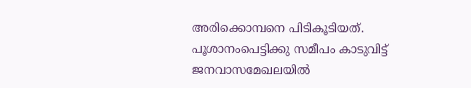അരിക്കൊമ്പനെ പിടികൂടിയത്. പൂശാനംപെട്ടിക്കു സമീപം കാടുവിട്ട് ജനവാസമേഖലയില്‍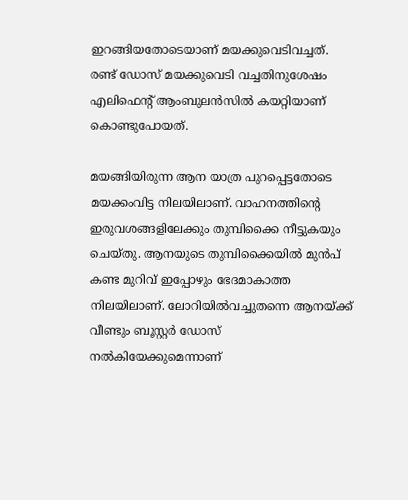ഇറങ്ങിയതോടെയാണ് മയക്കുവെടിവച്ചത്. രണ്ട് ഡോസ് മയക്കുവെടി വച്ചതിനുശേഷം എലിഫെന്റ് ആംബുലന്‍സില്‍ കയറ്റിയാണ് കൊണ്ടുപോയത്.

മയങ്ങിയിരുന്ന ആന യാത്ര പുറപ്പെട്ടതോടെ മയക്കംവിട്ട നിലയിലാണ്. വാഹനത്തിന്റെ ഇരുവശങ്ങളിലേക്കും തുമ്പിക്കൈ നീട്ടുകയും ചെയ്തു. ആനയുടെ തുമ്പിക്കൈയില്‍ മുന്‍പ് കണ്ട മുറിവ് ഇപ്പോഴും ഭേദമാകാത്ത നിലയിലാണ്. ലോറിയില്‍വച്ചുതന്നെ ആനയ്ക്ക് വീണ്ടും ബൂസ്റ്റര്‍ ഡോസ് നല്‍കിയേക്കുമെന്നാണ്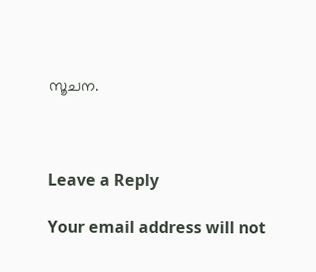സൂചന.



Leave a Reply

Your email address will not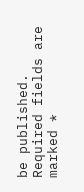be published. Required fields are marked *